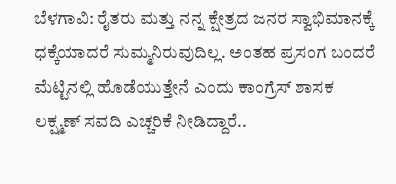ಬೆಳಗಾವಿ: ರೈತರು ಮತ್ತು ನನ್ನ ಕ್ಷೇತ್ರದ ಜನರ ಸ್ವಾಭಿಮಾನಕ್ಕೆ ಧಕ್ಕೆಯಾದರೆ ಸುಮ್ಮನಿರುವುದಿಲ್ಲ. ಅಂತಹ ಪ್ರಸಂಗ ಬಂದರೆ ಮೆಟ್ಟಿನಲ್ಲಿ ಹೊಡೆಯುತ್ತೇನೆ ಎಂದು ಕಾಂಗ್ರೆಸ್ ಶಾಸಕ ಲಕ್ಷ್ಮಣ್ ಸವದಿ ಎಚ್ಚರಿಕೆ ನೀಡಿದ್ದಾರೆ..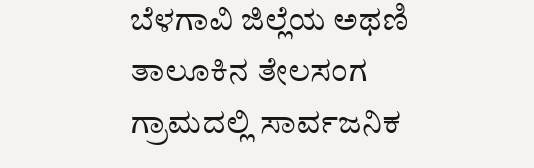ಬೆಳಗಾವಿ ಜಿಲ್ಲೆಯ ಅಥಣಿ ತಾಲೂಕಿನ ತೇಲಸಂಗ ಗ್ರಾಮದಲ್ಲಿ ಸಾರ್ವಜನಿಕ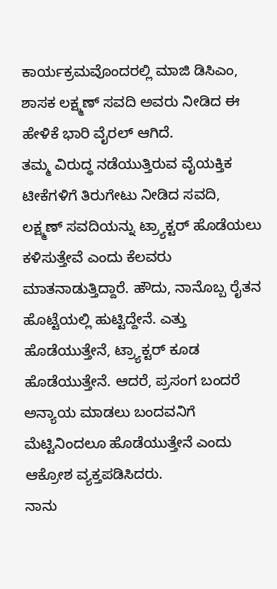ಕಾರ್ಯಕ್ರಮವೊಂದರಲ್ಲಿ ಮಾಜಿ ಡಿಸಿಎಂ, ಶಾಸಕ ಲಕ್ಷ್ಮಣ್ ಸವದಿ ಅವರು ನೀಡಿದ ಈ ಹೇಳಿಕೆ ಭಾರಿ ವೈರಲ್ ಆಗಿದೆ.
ತಮ್ಮ ವಿರುದ್ಧ ನಡೆಯುತ್ತಿರುವ ವೈಯಕ್ತಿಕ ಟೀಕೆಗಳಿಗೆ ತಿರುಗೇಟು ನೀಡಿದ ಸವದಿ, ಲಕ್ಷ್ಮಣ್ ಸವದಿಯನ್ನು ಟ್ರ್ಯಾಕ್ಟರ್ ಹೊಡೆಯಲು ಕಳಿಸುತ್ತೇವೆ ಎಂದು ಕೆಲವರು ಮಾತನಾಡುತ್ತಿದ್ದಾರೆ. ಹೌದು, ನಾನೊಬ್ಬ ರೈತನ ಹೊಟ್ಟೆಯಲ್ಲಿ ಹುಟ್ಟಿದ್ದೇನೆ. ಎತ್ತು ಹೊಡೆಯುತ್ತೇನೆ, ಟ್ರ್ಯಾಕ್ಟರ್ ಕೂಡ ಹೊಡೆಯುತ್ತೇನೆ. ಆದರೆ, ಪ್ರಸಂಗ ಬಂದರೆ ಅನ್ಯಾಯ ಮಾಡಲು ಬಂದವನಿಗೆ ಮೆಟ್ಟಿನಿಂದಲೂ ಹೊಡೆಯುತ್ತೇನೆ ಎಂದು ಆಕ್ರೋಶ ವ್ಯಕ್ತಪಡಿಸಿದರು.
ನಾನು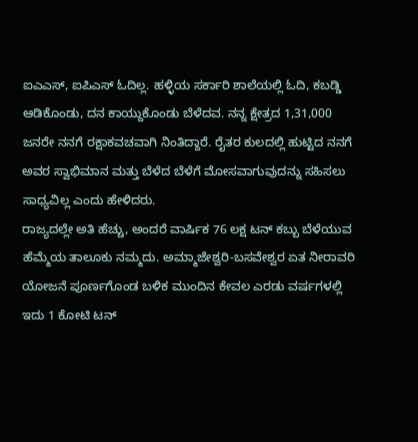ಐಎಎಸ್, ಐಪಿಎಸ್ ಓದಿಲ್ಲ. ಹಳ್ಳಿಯ ಸರ್ಕಾರಿ ಶಾಲೆಯಲ್ಲಿ ಓದಿ, ಕಬಡ್ಡಿ ಆಡಿಕೊಂಡು, ದನ ಕಾಯ್ದುಕೊಂಡು ಬೆಳೆದವ. ನನ್ನ ಕ್ಷೇತ್ರದ 1,31,000 ಜನರೇ ನನಗೆ ರಕ್ಷಾಕವಚವಾಗಿ ನಿಂತಿದ್ದಾರೆ. ರೈತರ ಕುಲದಲ್ಲಿ ಹುಟ್ಟಿದ ನನಗೆ ಅವರ ಸ್ವಾಭಿಮಾನ ಮತ್ತು ಬೆಳೆದ ಬೆಳೆಗೆ ಮೋಸವಾಗುವುದನ್ನು ಸಹಿಸಲು ಸಾಧ್ಯವಿಲ್ಲ ಎಂದು ಹೇಳಿದರು.
ರಾಜ್ಯದಲ್ಲೇ ಅತಿ ಹೆಚ್ಚು, ಅಂದರೆ ವಾರ್ಷಿಕ 76 ಲಕ್ಷ ಟನ್ ಕಬ್ಬು ಬೆಳೆಯುವ ಹೆಮ್ಮೆಯ ತಾಲೂಕು ನಮ್ಮದು. ಅಮ್ಮಾಜೇಶ್ವರಿ-ಬಸವೇಶ್ವರ ಏತ ನೀರಾವರಿ ಯೋಜನೆ ಪೂರ್ಣಗೊಂಡ ಬಳಿಕ ಮುಂದಿನ ಕೇವಲ ಎರಡು ವರ್ಷಗಳಲ್ಲಿ ಇದು 1 ಕೋಟಿ ಟನ್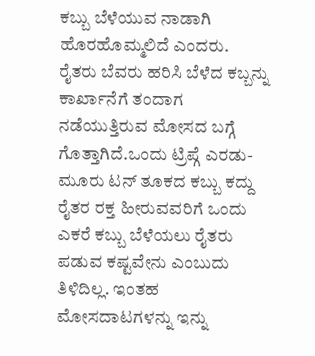ಕಬ್ಬು ಬೆಳೆಯುವ ನಾಡಾಗಿ ಹೊರಹೊಮ್ಮಲಿದೆ ಎಂದರು.
ರೈತರು ಬೆವರು ಹರಿಸಿ ಬೆಳೆದ ಕಬ್ಬನ್ನು ಕಾರ್ಖಾನೆಗೆ ತಂದಾಗ ನಡೆಯುತ್ತಿರುವ ಮೋಸದ ಬಗ್ಗೆ ಗೊತ್ತಾಗಿದೆ.ಒಂದು ಟ್ರಿಪ್ಗೆ ಎರಡು-ಮೂರು ಟನ್ ತೂಕದ ಕಬ್ಬು ಕದ್ದು ರೈತರ ರಕ್ತ ಹೀರುವವರಿಗೆ ಒಂದು ಎಕರೆ ಕಬ್ಬು ಬೆಳೆಯಲು ರೈತರು ಪಡುವ ಕಷ್ಟವೇನು ಎಂಬುದು ತಿಳಿದಿಲ್ಲ. ಇಂತಹ ಮೋಸದಾಟಗಳನ್ನು ಇನ್ನು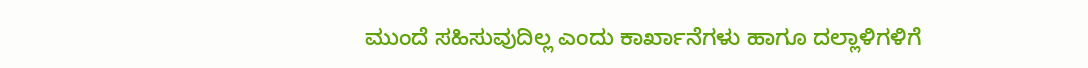ಮುಂದೆ ಸಹಿಸುವುದಿಲ್ಲ ಎಂದು ಕಾರ್ಖಾನೆಗಳು ಹಾಗೂ ದಲ್ಲಾಳಿಗಳಿಗೆ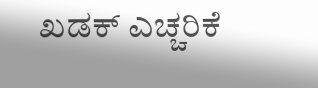ಖಡಕ್ ಎಚ್ಚರಿಕೆ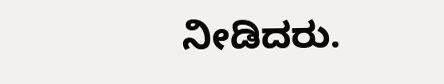ನೀಡಿದರು.